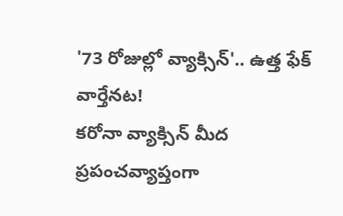'73 రోజుల్లో వ్యాక్సిన్'.. ఉత్త ఫేక్ వార్తేనట!
కరోనా వ్యాక్సిన్ మీద ప్రపంచవ్యాప్తంగా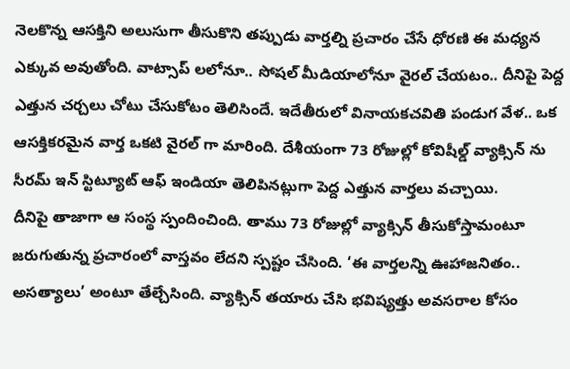నెలకొన్న ఆసక్తిని అలుసుగా తీసుకొని తప్పుడు వార్తల్ని ప్రచారం చేసే ధోరణి ఈ మధ్యన ఎక్కువ అవుతోంది. వాట్సాప్ లలోనూ.. సోషల్ మీడియాలోనూ వైరల్ చేయటం.. దీనిపై పెద్ద ఎత్తున చర్చలు చోటు చేసుకోటం తెలిసిందే. ఇదేతీరులో వినాయకచవితి పండుగ వేళ.. ఒక ఆసక్తికరమైన వార్త ఒకటి వైరల్ గా మారింది. దేశీయంగా 73 రోజుల్లో కోవిషీల్డ్ వ్యాక్సిన్ ను సీరమ్ ఇన్ స్టిట్యూట్ ఆఫ్ ఇండియా తెలిపినట్లుగా పెద్ద ఎత్తున వార్తలు వచ్చాయి.
దీనిపై తాజాగా ఆ సంస్థ స్పందించింది. తాము 73 రోజుల్లో వ్యాక్సిన్ తీసుకోస్తామంటూ జరుగుతున్న ప్రచారంలో వాస్తవం లేదని స్పష్టం చేసింది. ‘ఈ వార్తలన్ని ఊహాజనితం.. అసత్యాలు’ అంటూ తేల్చేసింది. వ్యాక్సిన్ తయారు చేసి భవిష్యత్తు అవసరాల కోసం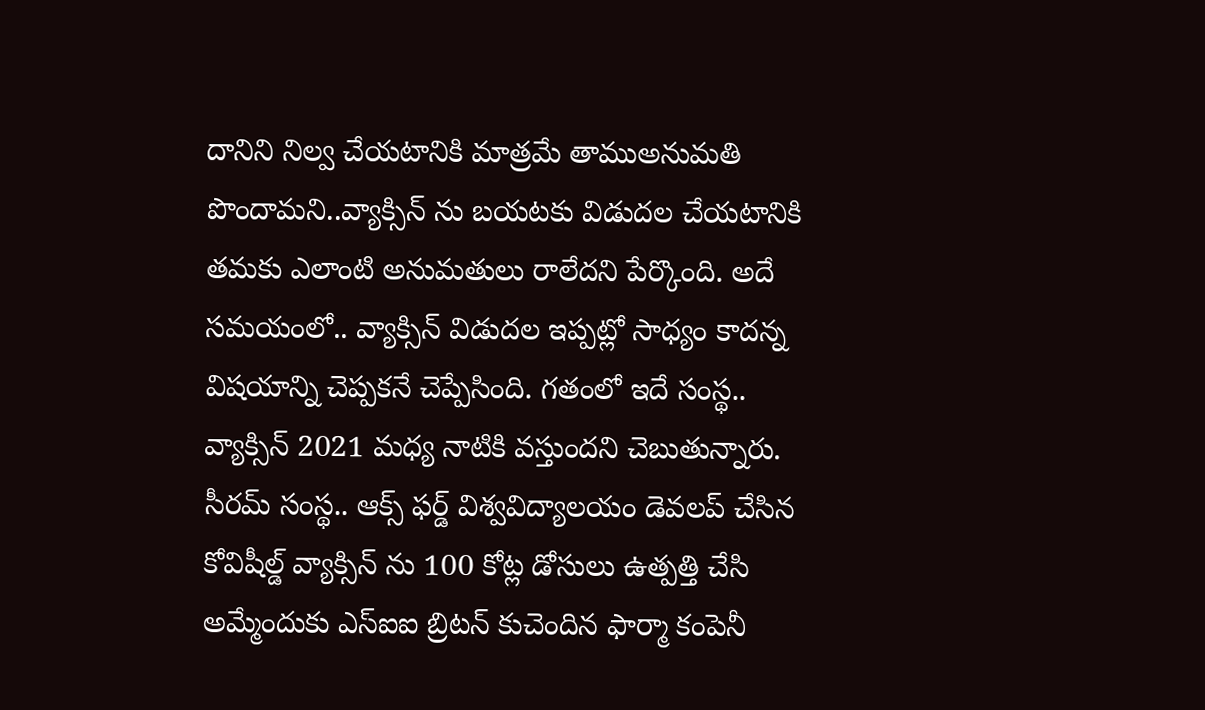దానిని నిల్వ చేయటానికి మాత్రమే తాముఅనుమతి పొందామని..వ్యాక్సిన్ ను బయటకు విడుదల చేయటానికి తమకు ఎలాంటి అనుమతులు రాలేదని పేర్కొంది. అదే సమయంలో.. వ్యాక్సిన్ విడుదల ఇప్పట్లో సాధ్యం కాదన్న విషయాన్ని చెప్పకనే చెప్పేసింది. గతంలో ఇదే సంస్థ.. వ్యాక్సిన్ 2021 మధ్య నాటికి వస్తుందని చెబుతున్నారు.
సీరమ్ సంస్థ.. ఆక్స్ ఫర్డ్ విశ్వవిద్యాలయం డెవలప్ చేసిన కోవిషీల్డ్ వ్యాక్సిన్ ను 100 కోట్ల డోసులు ఉత్పత్తి చేసి అమ్మేందుకు ఎస్ఐఐ బ్రిటన్ కుచెందిన ఫార్మా కంపెనీ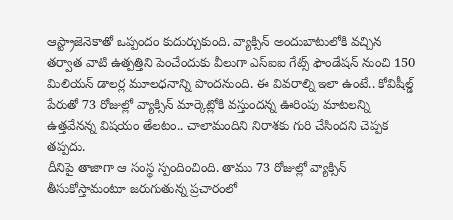ఆస్ట్రాజెనెకాతో ఒప్పందం కుదుర్చుకుంది. వ్యాక్సిన్ అందుబాటులోకి వచ్చిన తర్వాత వాటి ఉత్పత్తిని పెంచేందుకు వీలుగా ఎస్ఐఐ గేట్స్ ఫౌండేషన్ నుంచి 150 మిలియన్ డాలర్ల మూలధనాన్ని పొందనుంది. ఈ వివరాల్ని ఇలా ఉంటే.. కోవిషీల్డ్ పేరుతో 73 రోజుల్లో వ్యాక్సిన్ మార్కెట్లోకి వస్తుందన్న ఊరింపు మాటలన్ని ఉత్తవేనన్న విషయం తేలటం.. చాలామందిని నిరాశకు గురి చేసిందని చెప్పక తప్పదు.
దీనిపై తాజాగా ఆ సంస్థ స్పందించింది. తాము 73 రోజుల్లో వ్యాక్సిన్ తీసుకోస్తామంటూ జరుగుతున్న ప్రచారంలో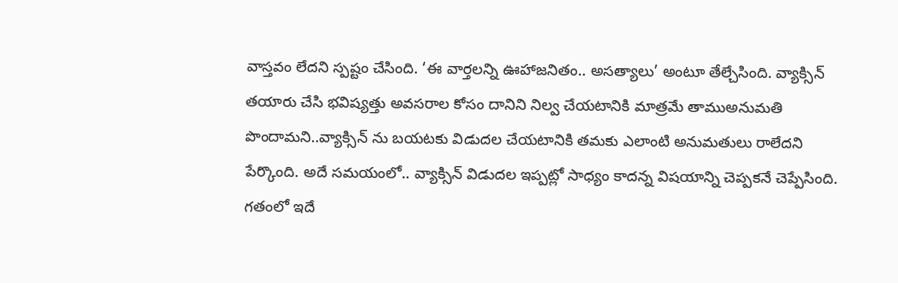వాస్తవం లేదని స్పష్టం చేసింది. ‘ఈ వార్తలన్ని ఊహాజనితం.. అసత్యాలు’ అంటూ తేల్చేసింది. వ్యాక్సిన్ తయారు చేసి భవిష్యత్తు అవసరాల కోసం దానిని నిల్వ చేయటానికి మాత్రమే తాముఅనుమతి పొందామని..వ్యాక్సిన్ ను బయటకు విడుదల చేయటానికి తమకు ఎలాంటి అనుమతులు రాలేదని పేర్కొంది. అదే సమయంలో.. వ్యాక్సిన్ విడుదల ఇప్పట్లో సాధ్యం కాదన్న విషయాన్ని చెప్పకనే చెప్పేసింది. గతంలో ఇదే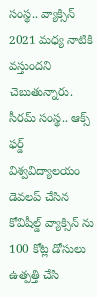సంస్థ.. వ్యాక్సిన్ 2021 మధ్య నాటికి వస్తుందని చెబుతున్నారు.
సీరమ్ సంస్థ.. ఆక్స్ ఫర్డ్ విశ్వవిద్యాలయం డెవలప్ చేసిన కోవిషీల్డ్ వ్యాక్సిన్ ను 100 కోట్ల డోసులు ఉత్పత్తి చేసి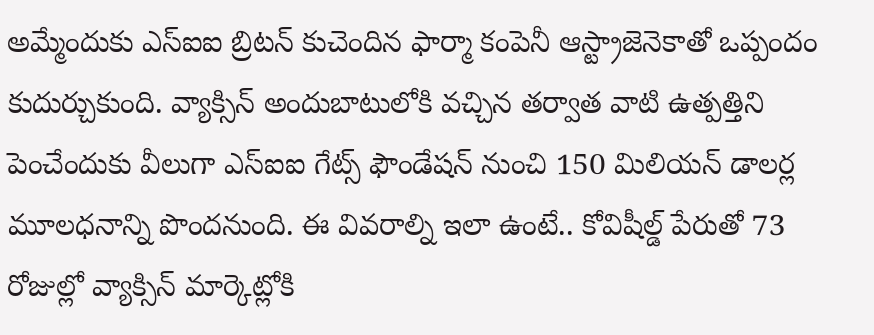అమ్మేందుకు ఎస్ఐఐ బ్రిటన్ కుచెందిన ఫార్మా కంపెనీ ఆస్ట్రాజెనెకాతో ఒప్పందం కుదుర్చుకుంది. వ్యాక్సిన్ అందుబాటులోకి వచ్చిన తర్వాత వాటి ఉత్పత్తిని పెంచేందుకు వీలుగా ఎస్ఐఐ గేట్స్ ఫౌండేషన్ నుంచి 150 మిలియన్ డాలర్ల మూలధనాన్ని పొందనుంది. ఈ వివరాల్ని ఇలా ఉంటే.. కోవిషీల్డ్ పేరుతో 73 రోజుల్లో వ్యాక్సిన్ మార్కెట్లోకి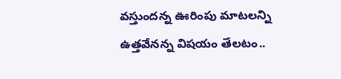వస్తుందన్న ఊరింపు మాటలన్ని ఉత్తవేనన్న విషయం తేలటం..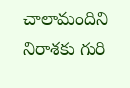చాలామందిని నిరాశకు గురి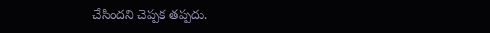చేసిందని చెప్పక తప్పదు.